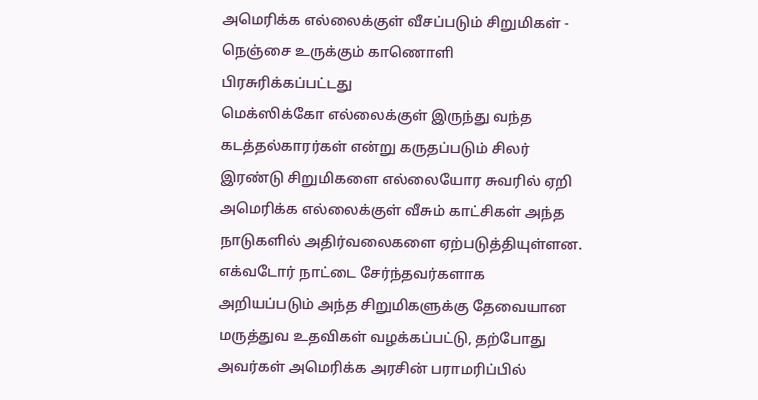அமெரிக்க எல்லைக்குள் வீசப்படும் சிறுமிகள் - நெஞ்சை உருக்கும் காணொளி
பிரசுரிக்கப்பட்டது
மெக்ஸிக்கோ எல்லைக்குள் இருந்து வந்த கடத்தல்காரர்கள் என்று கருதப்படும் சிலர் இரண்டு சிறுமிகளை எல்லையோர சுவரில் ஏறி அமெரிக்க எல்லைக்குள் வீசும் காட்சிகள் அந்த நாடுகளில் அதிர்வலைகளை ஏற்படுத்தியுள்ளன.
எக்வடோர் நாட்டை சேர்ந்தவர்களாக அறியப்படும் அந்த சிறுமிகளுக்கு தேவையான மருத்துவ உதவிகள் வழக்கப்பட்டு, தற்போது அவர்கள் அமெரிக்க அரசின் பராமரிப்பில்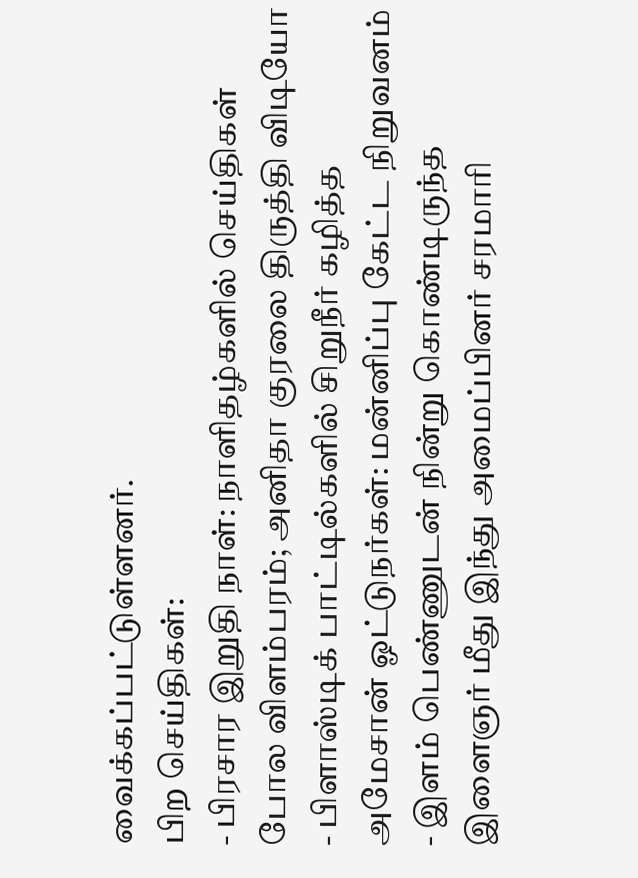வைக்கப்பட்டுள்ளனர்.
பிற செய்திகள்:
- பிரசார இறுதி நாள்: நாளிதழ்களில் செய்திகள் போல விளம்பரம்; அனிதா குரலை திருத்தி விடியோ
- பிளாஸ்டிக் பாட்டில்களில் சிறுநீர் கழித்த அமேசான் ஓட்டுநர்கள்: மன்னிப்பு கேட்ட நிறுவனம்
- இளம் பெண்ணுடன் நின்று கொண்டிருந்த இளைஞர் மீது இந்து அமைப்பினர் சரமாரி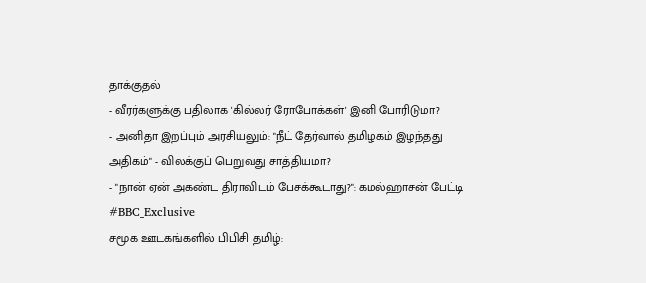தாக்குதல்
- வீரர்களுக்கு பதிலாக 'கில்லர் ரோபோக்கள்' இனி போரிடுமா?
- அனிதா இறப்பும் அரசியலும்: "நீட் தேர்வால் தமிழகம் இழந்தது அதிகம்" - விலக்குப் பெறுவது சாத்தியமா?
- "நான் ஏன் அகண்ட திராவிடம் பேசக்கூடாது?": கமல்ஹாசன் பேட்டி #BBC_Exclusive
சமூக ஊடகங்களில் பிபிசி தமிழ்: